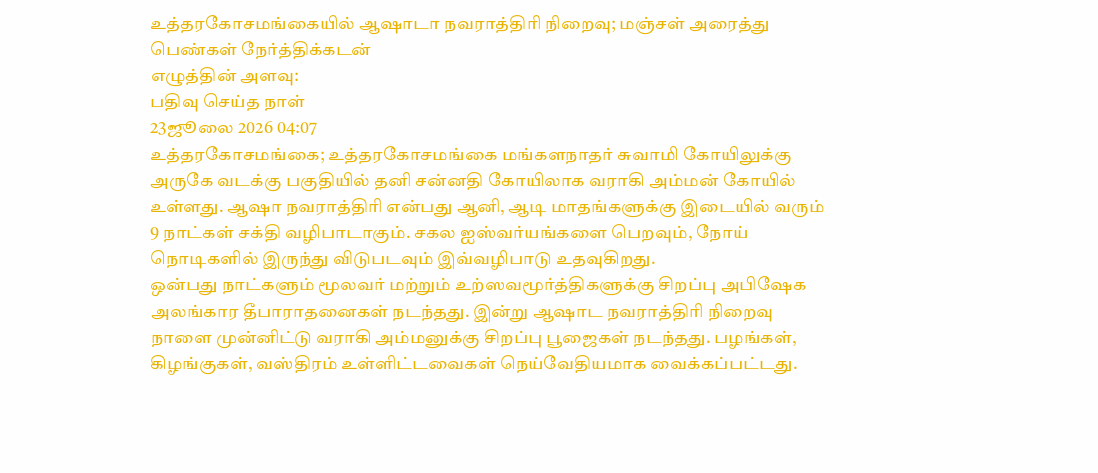உத்தரகோசமங்கையில் ஆஷாடா நவராத்திரி நிறைவு; மஞ்சள் அரைத்து பெண்கள் நேர்த்திக்கடன்
எழுத்தின் அளவு:
பதிவு செய்த நாள்
23ஜூலை 2026 04:07
உத்தரகோசமங்கை; உத்தரகோசமங்கை மங்களநாதர் சுவாமி கோயிலுக்கு அருகே வடக்கு பகுதியில் தனி சன்னதி கோயிலாக வராகி அம்மன் கோயில் உள்ளது. ஆஷா நவராத்திரி என்பது ஆனி, ஆடி மாதங்களுக்கு இடையில் வரும் 9 நாட்கள் சக்தி வழிபாடாகும். சகல ஐஸ்வர்யங்களை பெறவும், நோய் நொடிகளில் இருந்து விடுபடவும் இவ்வழிபாடு உதவுகிறது.
ஒன்பது நாட்களும் மூலவர் மற்றும் உற்ஸவமூர்த்திகளுக்கு சிறப்பு அபிஷேக அலங்கார தீபாராதனைகள் நடந்தது. இன்று ஆஷாட நவராத்திரி நிறைவு நாளை முன்னிட்டு வராகி அம்மனுக்கு சிறப்பு பூஜைகள் நடந்தது. பழங்கள், கிழங்குகள், வஸ்திரம் உள்ளிட்டவைகள் நெய்வேதியமாக வைக்கப்பட்டது.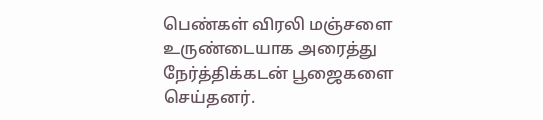பெண்கள் விரலி மஞ்சளை உருண்டையாக அரைத்து நேர்த்திக்கடன் பூஜைகளை செய்தனர்.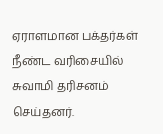ஏராளமான பக்தர்கள் நீண்ட வரிசையில் சுவாமி தரிசனம் செய்தனர்.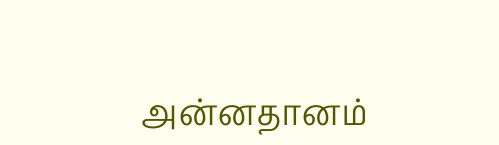அன்னதானம்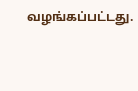வழங்கப்பட்டது.